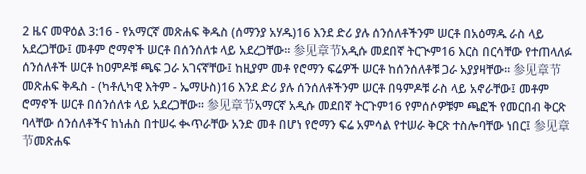2 ዜና መዋዕል 3:16 - የአማርኛ መጽሐፍ ቅዱስ (ሰማንያ አሃዱ)16 እንደ ድሪ ያሉ ሰንሰለቶችንም ሠርቶ በአዕማዱ ራስ ላይ አደረጋቸው፤ መቶም ሮማኖች ሠርቶ በሰንሰለቱ ላይ አደረጋቸው። 参见章节አዲሱ መደበኛ ትርጒም16 እርስ በርሳቸው የተጠላለፉ ሰንሰለቶች ሠርቶ ከዐምዶቹ ጫፍ ጋራ አገናኛቸው፤ ከዚያም መቶ የሮማን ፍሬዎች ሠርቶ ከሰንሰለቶቹ ጋራ አያያዛቸው። 参见章节መጽሐፍ ቅዱስ - (ካቶሊካዊ እትም - ኤማሁስ)16 እንደ ድሪ ያሉ ሰንሰለቶችንም ሠርቶ በዓምዶቹ ራስ ላይ አኖራቸው፤ መቶም ሮማኖች ሠርቶ በሰንሰለቱ ላይ አደረጋቸው። 参见章节አማርኛ አዲሱ መደበኛ ትርጉም16 የምሰሶዎቹም ጫፎች የመርበብ ቅርጽ ባላቸው ሰንሰለቶችና ከነሐስ በተሠሩ ቊጥራቸው አንድ መቶ በሆነ የሮማን ፍሬ አምሳል የተሠራ ቅርጽ ተስሎባቸው ነበር፤ 参见章节መጽሐፍ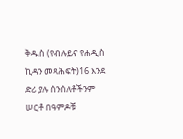ቅዱስ (የብሉይና የሐዲስ ኪዳን መጻሕፍት)16 እንደ ድሪ ያሉ ሰንሰለቶችንም ሠርቶ በዓምዶቹ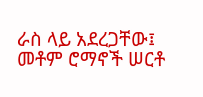ራስ ላይ አደረጋቸው፤ መቶም ሮማኖች ሠርቶ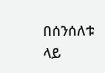በሰንሰለቱ ላይ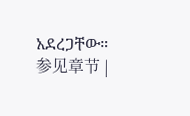አደረጋቸው። 参见章节 |